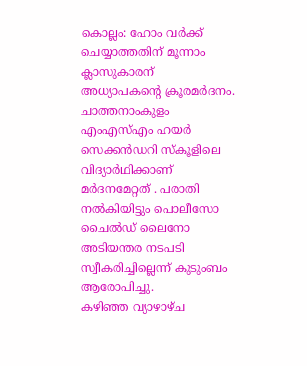കൊല്ലം: ഹോം വർക്ക് ചെയ്യാത്തതിന് മൂന്നാം ക്ലാസുകാരന് അധ്യാപകൻ്റെ ക്രൂരമർദനം. ചാത്തനാംകുളം എംഎസ്എം ഹയർ സെക്കൻഡറി സ്കൂളിലെ വിദ്യാർഥിക്കാണ് മർദനമേറ്റത് . പരാതി നൽകിയിട്ടും പൊലീസോ ചൈൽഡ് ലൈനോ അടിയന്തര നടപടി സ്വീകരിച്ചില്ലെന്ന് കുടുംബം ആരോപിച്ചു.
കഴിഞ്ഞ വ്യാഴാഴ്ച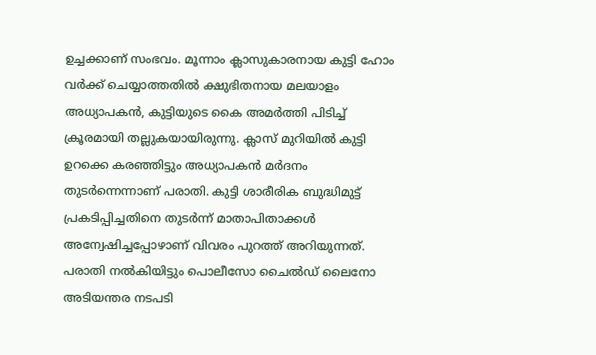ഉച്ചക്കാണ് സംഭവം. മൂന്നാം ക്ലാസുകാരനായ കുട്ടി ഹോം വർക്ക് ചെയ്യാത്തതിൽ ക്ഷുഭിതനായ മലയാളം അധ്യാപകൻ, കുട്ടിയുടെ കൈ അമർത്തി പിടിച്ച് ക്രൂരമായി തല്ലുകയായിരുന്നു. ക്ലാസ് മുറിയിൽ കുട്ടി ഉറക്കെ കരഞ്ഞിട്ടും അധ്യാപകൻ മർദനം തുടർന്നെന്നാണ് പരാതി. കുട്ടി ശാരീരിക ബുദ്ധിമുട്ട് പ്രകടിപ്പിച്ചതിനെ തുടർന്ന് മാതാപിതാക്കൾ അന്വേഷിച്ചപ്പോഴാണ് വിവരം പുറത്ത് അറിയുന്നത്.
പരാതി നൽകിയിട്ടും പൊലീസോ ചൈൽഡ് ലൈനോ അടിയന്തര നടപടി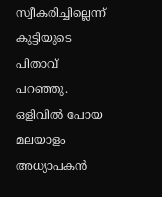സ്വീകരിച്ചില്ലെന്ന് കുട്ടിയുടെ പിതാവ് പറഞ്ഞു. ഒളിവിൽ പോയ മലയാളം അധ്യാപകൻ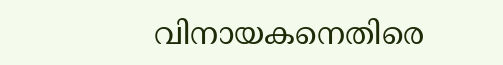വിനായകനെതിരെ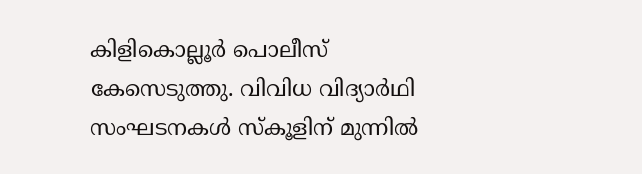കിളികൊല്ലൂർ പൊലീസ് കേസെടുത്തു. വിവിധ വിദ്യാർഥി സംഘടനകൾ സ്കൂളിന് മുന്നിൽ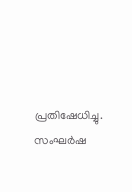പ്രതിഷേധിച്ചു. സംഘർഷ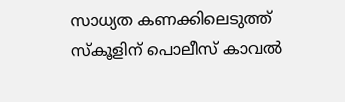സാധ്യത കണക്കിലെടുത്ത് സ്കൂളിന് പൊലീസ് കാവൽ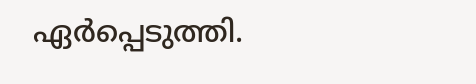ഏർപ്പെടുത്തി.